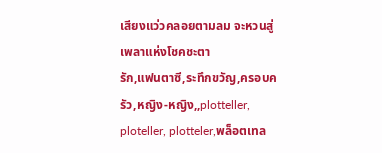เสียงแว่วคลอยตามลม จะหวนสู่เพลาแห่งโชคชะตา
รัก,แฟนตาซี,ระทึกขวัญ,ครอบครัว,หญิง-หญิง,,plotteller, ploteller, plotteler,พล็อตเทล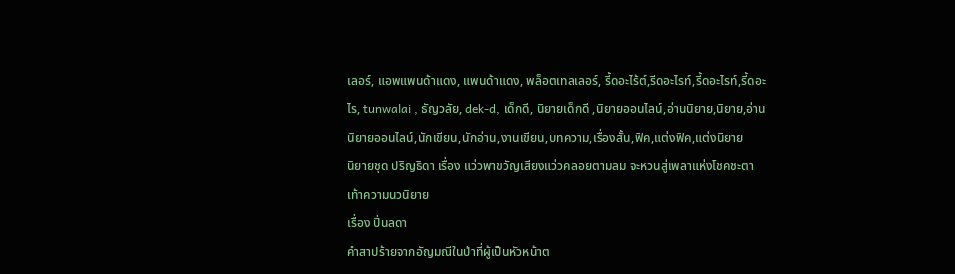เลอร์, แอพแพนด้าแดง, แพนด้าแดง, พล็อตเทลเลอร์, รี้ดอะไร้ต์,รีดอะไรท์,รี้ดอะไรท์,รี้ดอะไร, tunwalai , ธัญวลัย, dek-d, เด็กดี, นิยายเด็กดี ,นิยายออนไลน์,อ่านนิยาย,นิยาย,อ่านนิยายออนไลน์,นักเขียน,นักอ่าน,งานเขียน,บทความ,เรื่องสั้น,ฟิค,แต่งฟิค,แต่งนิยาย
นิยายชุด ปริญธิดา เรื่อง แว่วพาขวัญเสียงแว่วคลอยตามลม จะหวนสู่เพลาแห่งโชคชะตา
เท้าความนวนิยาย
เรื่อง ปิ่นลดา
คำสาปร้ายจากอัญมณีในป่าที่ผู้เป็นหัวหน้าต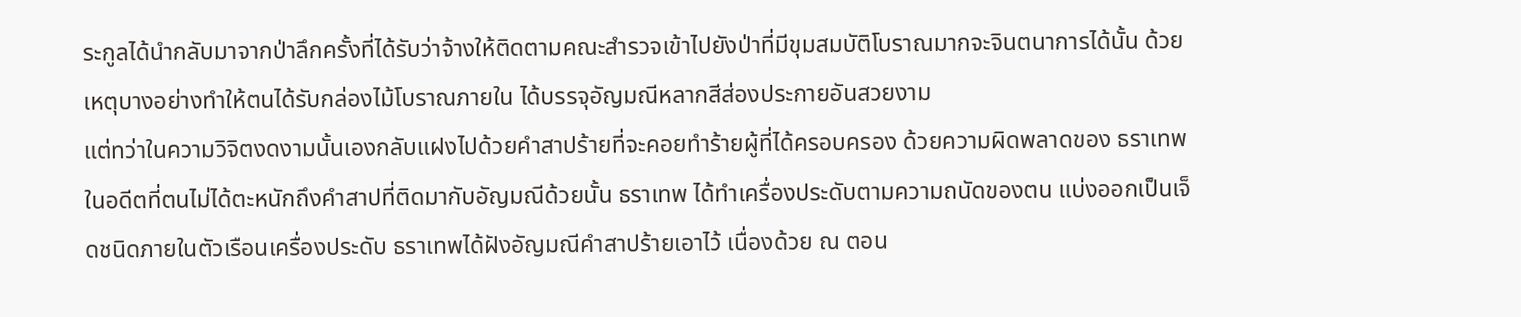ระกูลได้นำกลับมาจากป่าลึกครั้งที่ได้รับว่าจ้างให้ติดตามคณะสำรวจเข้าไปยังป่าที่มีขุมสมบัติโบราณมากจะจินตนาการได้นั้น ด้วยเหตุบางอย่างทำให้ตนได้รับกล่องไม้โบราณภายใน ได้บรรจุอัญมณีหลากสีส่องประกายอันสวยงาม
แต่ทว่าในความวิจิตงดงามนั้นเองกลับแฝงไปด้วยคำสาปร้ายที่จะคอยทำร้ายผู้ที่ได้ครอบครอง ด้วยความผิดพลาดของ ธราเทพ ในอดีตที่ตนไม่ได้ตะหนักถึงคำสาปที่ติดมากับอัญมณีด้วยนั้น ธราเทพ ได้ทำเครื่องประดับตามความถนัดของตน แบ่งออกเป็นเจ็ดชนิดภายในตัวเรือนเครื่องประดับ ธราเทพได้ฝังอัญมณีคำสาปร้ายเอาไว้ เนื่องด้วย ณ ตอน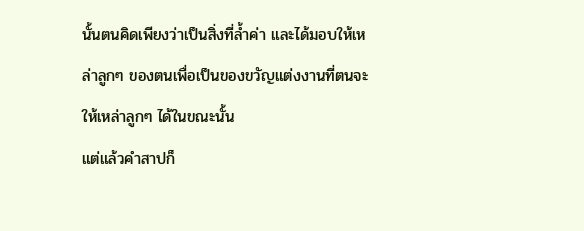นั้นตนคิดเพียงว่าเป็นสิ่งที่ล้ำค่า และได้มอบให้เหล่าลูกๆ ของตนเพื่อเป็นของขวัญแต่งงานที่ตนจะให้เหล่าลูกๆ ได้ในขณะนั้น
แต่แล้วคำสาปก็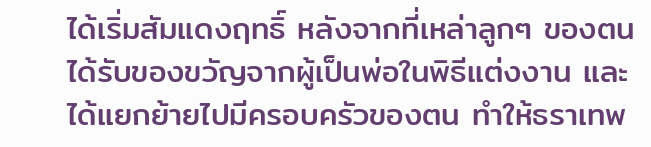ได้เริ่มสัมแดงฤทธิ์ หลังจากที่เหล่าลูกๆ ของตนได้รับของขวัญจากผู้เป็นพ่อในพิธีแต่งงาน และได้แยกย้ายไปมีครอบครัวของตน ทำให้ธราเทพ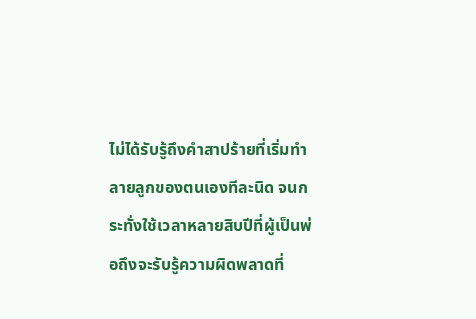ไม่ได้รับรู้ถึงคำสาปร้ายที่เริ่มทำลายลูกของตนเองทีละนิด จนกระทั่งใช้เวลาหลายสิบปีที่ผู้เป็นพ่อถึงจะรับรู้ความผิดพลาดที่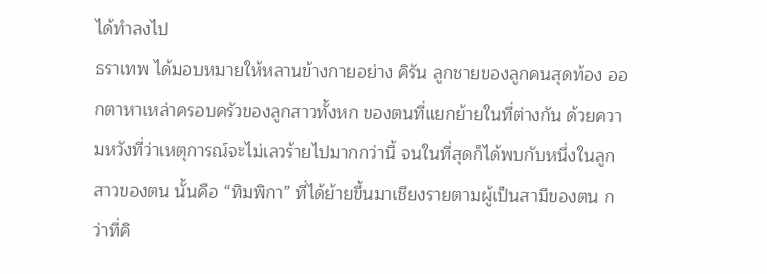ได้ทำลงไป
ธราเทพ ได้มอบหมายให้หลานข้างกายอย่าง คิรัน ลูกชายของลูกคนสุดท้อง ออกตาหาเหล่าครอบครัวของลูกสาวทั้งหก ของตนที่แยกย้ายในที่ต่างกัน ด้วยความหวังที่ว่าเหตุการณ์จะไม่เลวร้ายไปมากกว่านี้ จนในที่สุดก็ได้พบกับหนึ่งในลูกสาวของตน นั้นคือ “ทิมพิกา” ที่ได้ย้ายขึ้นมาเชียงรายตามผู้เป็นสามีของตน กว่าที่คิ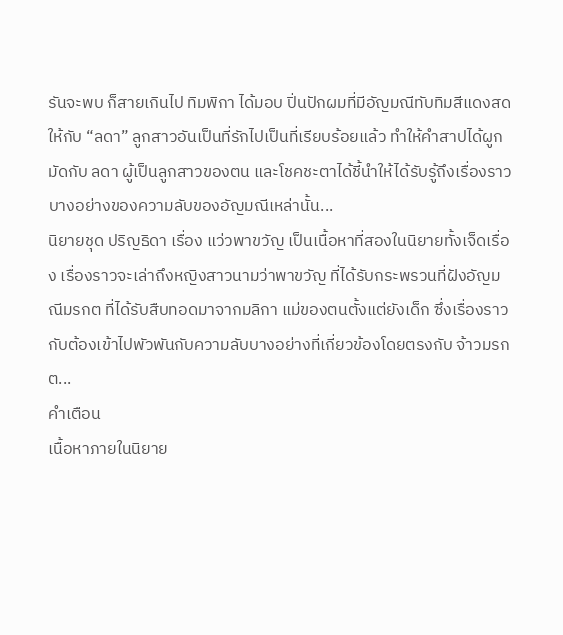รันจะพบ ก็สายเกินไป ทิมพิกา ได้มอบ ปิ่นปักผมที่มีอัญมณีทับทิมสีแดงสด ให้กับ “ลดา” ลูกสาวอันเป็นที่รักไปเป็นที่เรียบร้อยแล้ว ทำให้คำสาปได้ผูกมัดกับ ลดา ผู้เป็นลูกสาวของตน และโชคชะตาได้ชี้นำให้ได้รับรู้ถึงเรื่องราวบางอย่างของความลับของอัญมณีเหล่านั้น...
นิยายชุด ปริญธิดา เรื่อง แว่วพาขวัญ เป็นเนื้อหาที่สองในนิยายทั้งเจ็ดเรื่อง เรื่องราวจะเล่าถึงหญิงสาวนามว่าพาขวัญ ที่ได้รับกระพรวนที่ฝังอัญมณีมรกต ที่ได้รับสืบทอดมาจากมลิกา แม่ของตนตั้งแต่ยังเด็ก ซึ่งเรื่องราวกับต้องเข้าไปพัวพันกับความลับบางอย่างที่เกี่ยวข้องโดยตรงกับ จ้าวมรกต...
คำเตือน
เนื้อหาภายในนิยาย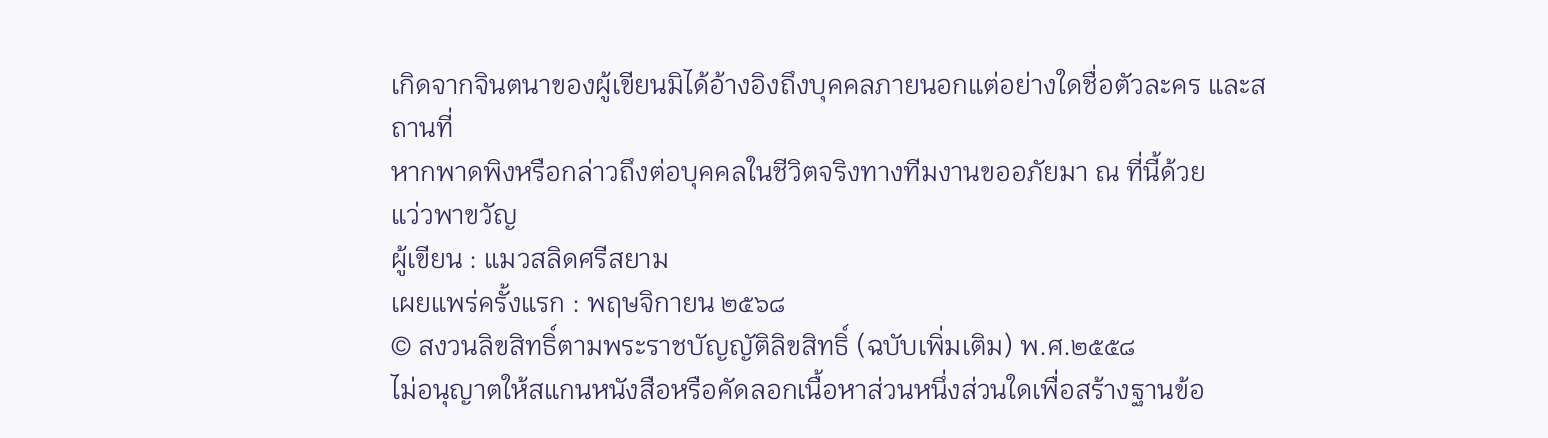เกิดจากจินตนาของผู้เขียนมิได้อ้างอิงถึงบุคคลภายนอกแต่อย่างใดชื่อตัวละคร และสถานที่
หากพาดพิงหรือกล่าวถึงต่อบุคคลในชีวิตจริงทางทีมงานขออภัยมา ณ ที่นี้ด้วย
แว่วพาขวัญ
ผู้เขียน : แมวสลิดศรีสยาม
เผยแพร่ครั้งแรก : พฤษจิกายน ๒๕๖๘
© สงวนลิขสิทธิ์ตามพระราชบัญญัติลิขสิทธิ์ (ฉบับเพิ่มเติม) พ.ศ.๒๕๕๘
ไม่อนุญาตให้สแกนหนังสือหรือคัดลอกเนื้อหาส่วนหนึ่งส่วนใดเพื่อสร้างฐานข้อ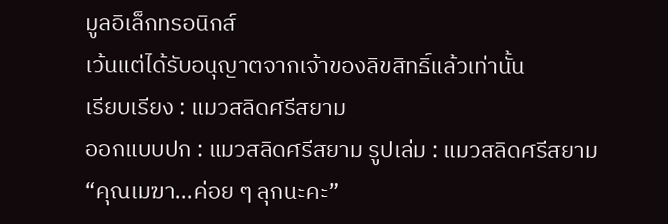มูลอิเล็กทรอนิกส์
เว้นแต่ได้รับอนุญาตจากเจ้าของลิขสิทธิ์แล้วเท่านั้น
เรียบเรียง : แมวสลิดศรีสยาม
ออกแบบปก : แมวสลิดศรีสยาม รูปเล่ม : แมวสลิดศรีสยาม
“คุณเมฆา...ค่อย ๆ ลุกนะคะ”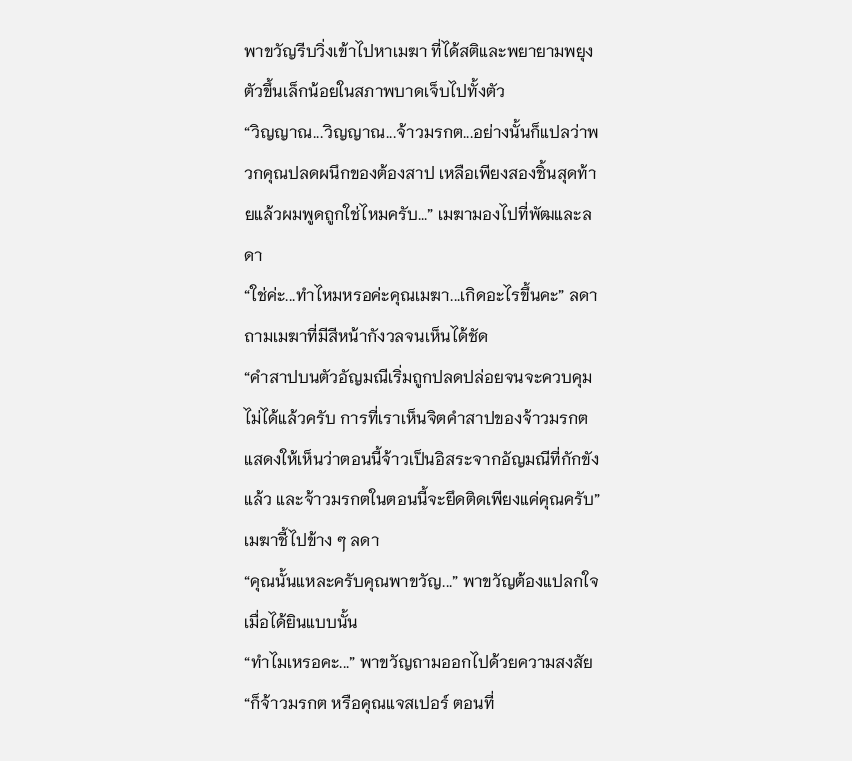พาขวัญรีบวิ่งเข้าไปหาเมฆา ที่ได้สติและพยายามพยุงตัวขึ้นเล็กน้อยในสภาพบาดเจ็บไปทั้งตัว
“วิญญาณ...วิญญาณ...จ้าวมรกต...อย่างนั้นก็แปลว่าพวกคุณปลดผนึกของต้องสาป เหลือเพียงสองชิ้นสุดท้ายแล้วผมพูดถูกใช่ไหมครับ...” เมฆามองไปที่พัฒและลดา
“ใช่ค่ะ...ทำไหมหรอค่ะคุณเมฆา...เกิดอะไรขึ้นคะ” ลดาถามเมฆาที่มีสีหน้ากังวลจนเห็นได้ชัด
“คำสาปบนตัวอัญมณีเริ่มถูกปลดปล่อยจนจะควบคุมไม่ได้แล้วครับ การที่เราเห็นจิตคำสาปของจ้าวมรกต แสดงให้เห็นว่าตอนนี้จ้าวเป็นอิสระจากอัญมณีที่กักขังแล้ว และจ้าวมรกตในตอนนี้จะยึดติดเพียงแค่คุณครับ” เมฆาชี้ไปข้าง ๆ ลดา
“คุณนั้นแหละครับคุณพาขวัญ...” พาขวัญต้องแปลกใจเมื่อได้ยินแบบนั้น
“ทำไมเหรอคะ...” พาขวัญถามออกไปด้วยความสงสัย
“ก็จ้าวมรกต หรือคุณแจสเปอร์ ตอนที่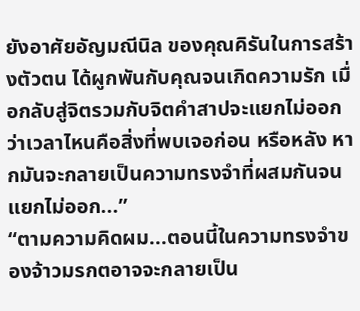ยังอาศัยอัญมณีนิล ของคุณคิรันในการสร้างตัวตน ได้ผูกพันกับคุณจนเกิดความรัก เมื่อกลับสู่จิตรวมกับจิตคำสาปจะแยกไม่ออกว่าเวลาไหนคือสิ่งที่พบเจอก่อน หรือหลัง หากมันจะกลายเป็นความทรงจำที่ผสมกันจนแยกไม่ออก...”
“ตามความคิดผม...ตอนนี้ในความทรงจำของจ้าวมรกตอาจจะกลายเป็น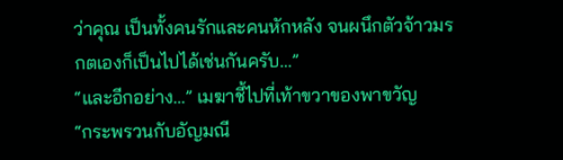ว่าคุณ เป็นทั้งคนรักและคนหักหลัง จนผนึกตัวจ้าวมรกตเองก็เป็นไปได้เช่นกันครับ...”
“และอีกอย่าง...” เมฆาชี้ไปที่เท้าขวาของพาขวัญ
“กระพรวนกับอัญมณี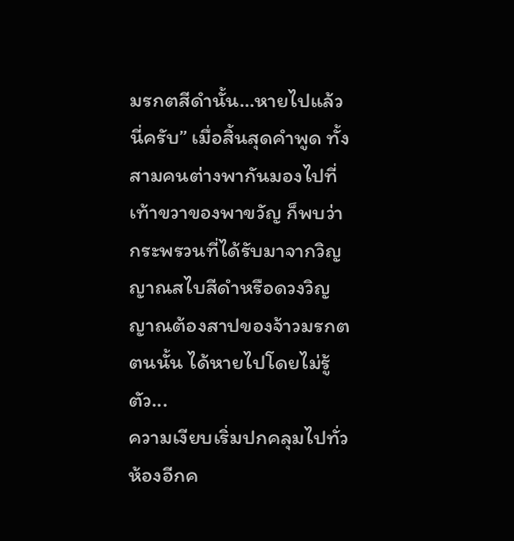มรกตสีดำนั้น...หายไปแล้วนี่ครับ” เมื่อสิ้นสุดคำพูด ทั้งสามคนต่างพากันมองไปที่เท้าขวาของพาขวัญ ก็พบว่า กระพรวนที่ได้รับมาจากวิญญาณสไบสีดำหรือดวงวิญญาณต้องสาปของจ้าวมรกตตนนั้น ได้หายไปโดยไม่รู้ตัว...
ความเงียบเริ่มปกคลุมไปทั่วห้องอีกค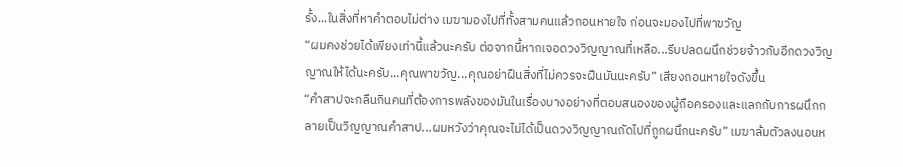รั้ง...ในสิ่งที่หาคำตอบไม่ต่าง เมฆามองไปที่ทั้งสามคนแล้วถอนหายใจ ก่อนจะมองไปที่พาขวัญ
“ผมคงช่วยได้เพียงเท่านี้แล้วนะครับ ต่อจากนี้หากเจอดวงวิญญาณที่เหลือ...รีบปลดผนึกช่วยจ้าวกับอีกดวงวิญญาณให้ได้นะครับ...คุณพาขวัญ...คุณอย่าฝืนสิ่งที่ไม่ควรจะฝืนมันนะครับ” เสียงถอนหายใจดังขึ้น
“คำสาปจะกลืนกินคนที่ต้องการพลังของมันในเรื่องบางอย่างที่ตอบสนองของผู้ถือครองและแลกกับการผนึกกลายเป็นวิญญาณคำสาป...ผมหวังว่าคุณจะไม่ได้เป็นดวงวิญญาณถัดไปที่ถูกผนึกนะครับ” เมฆาล้มตัวลงนอนห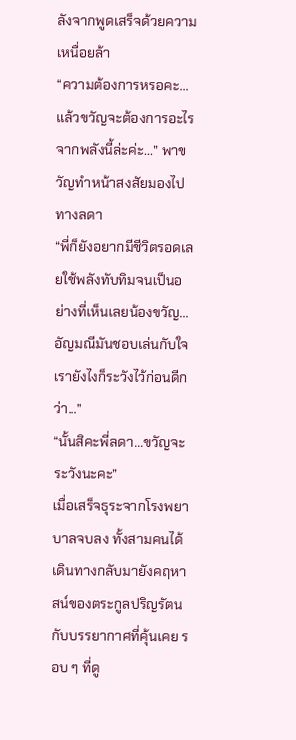ลังจากพูดเสร็จด้วยความเหนื่อยล้า
“ความต้องการหรอคะ...แล้วขวัญจะต้องการอะไรจากพลังนี้ล่ะค่ะ...” พาขวัญทำหน้าสงสัยมองไปทางลดา
“พี่ก็ยังอยากมีชีวิตรอดเลยใช้พลังทับทิมจนเป็นอย่างที่เห็นเลยน้องขวัญ...อัญมณีมันชอบเล่นกับใจเรายังไงก็ระวังไว้ก่อนดีกว่า...”
“นั้นสิคะพี่ลดา...ขวัญจะระวังนะคะ”
เมื่อเสร็จธุระจากโรงพยาบาลจบลง ทั้งสามคนได้เดินทางกลับมายังคฤหาสน์ของตระกูลปริญรัตน กับบรรยากาศที่คุ้นเคย รอบ ๆ ที่ดู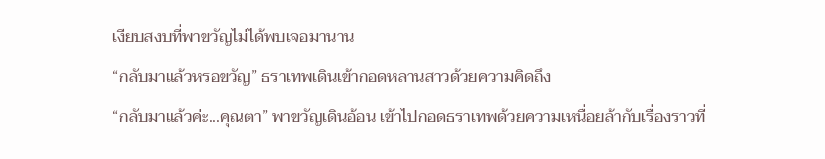เงียบสงบที่พาขวัญไม่ได้พบเจอมานาน
“กลับมาแล้วหรอขวัญ” ธราเทพเดินเข้ากอดหลานสาวด้วยความคิดถึง
“กลับมาแล้วค่ะ...คุณตา” พาขวัญเดินอ้อน เข้าไปกอดธราเทพด้วยความเหนื่อยล้ากับเรื่องราวที่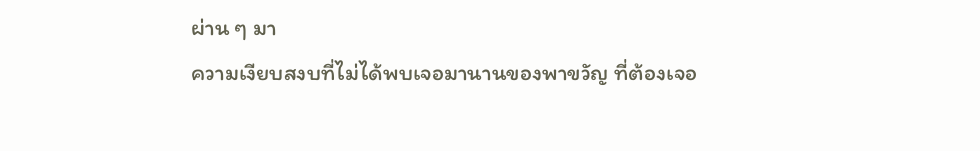ผ่าน ๆ มา
ความเงียบสงบที่ไม่ได้พบเจอมานานของพาขวัญ ที่ต้องเจอ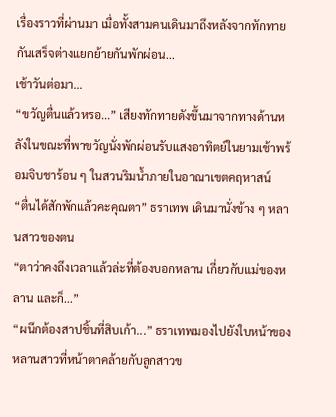เรื่องราวที่ผ่านมา เมื่อทั้งสามคนเดินมาถึงหลังจากทักทายกันเสร็จต่างแยกย้ายกันพักผ่อน...
เช้าวันต่อมา...
“ขวัญตื่นแล้วหรอ...” เสียงทักทายดังขึ้นมาจากทางด้านหลังในขณะที่พาขวัญนั่งพักผ่อนรับแสงอาทิตย์ในยามเช้าพร้อมจิบชาร้อน ๆ ในสวนริมน้ำภายในอาณาเขตคฤหาสน์
“ตื่นได้สักพักแล้วคะคุณตา” ธราเทพ เดินมานั่งข้าง ๆ หลานสาวของตน
“ตาว่าคงถึงเวลาแล้วล่ะที่ต้องบอกหลาน เกี่ยวกับแม่ของหลาน และก็...”
“ผนึกต้องสาปชิ้นที่สิบเก้า...” ธราเทพมองไปยังใบหน้าของหลานสาวที่หน้าตาคล้ายกับลูกสาวข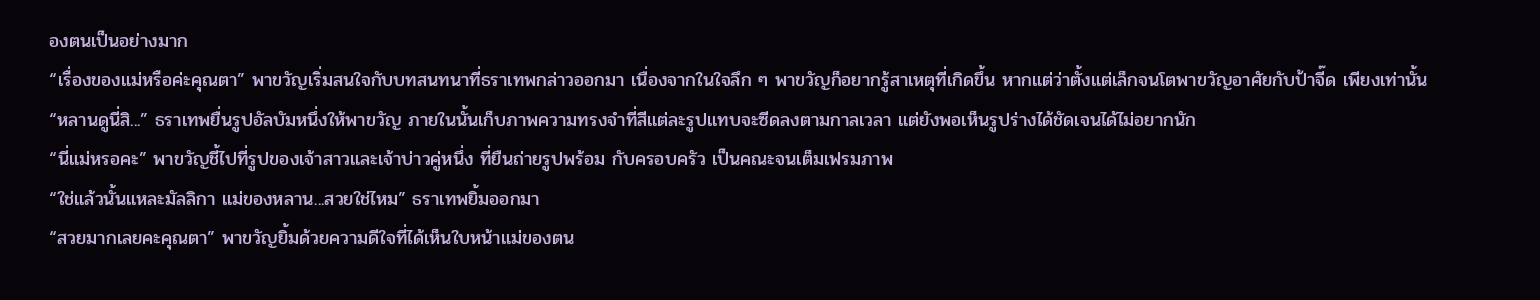องตนเป็นอย่างมาก
“เรื่องของแม่หรือค่ะคุณตา” พาขวัญเริ่มสนใจกับบทสนทนาที่ธราเทพกล่าวออกมา เนื่องจากในใจลึก ๆ พาขวัญก็อยากรู้สาเหตุที่เกิดขึ้น หากแต่ว่าตั้งแต่เล็กจนโตพาขวัญอาศัยกับป้าจี๊ด เพียงเท่านั้น
“หลานดูนี่สิ...” ธราเทพยื่นรูปอัลบัมหนึ่งให้พาขวัญ ภายในนั้นเก็บภาพความทรงจำที่สีแต่ละรูปแทบจะซีดลงตามกาลเวลา แต่ยังพอเห็นรูปร่างได้ชัดเจนได้ไม่อยากนัก
“นี่แม่หรอคะ” พาขวัญชี้ไปที่รูปของเจ้าสาวและเจ้าบ่าวคู่หนึ่ง ที่ยืนถ่ายรูปพร้อม กับครอบครัว เป็นคณะจนเต็มเฟรมภาพ
“ใช่แล้วนั้นแหละมัลลิกา แม่ของหลาน...สวยใช่ไหม” ธราเทพยิ้มออกมา
“สวยมากเลยคะคุณตา” พาขวัญยิ้มด้วยความดีใจที่ได้เห็นใบหน้าแม่ของตน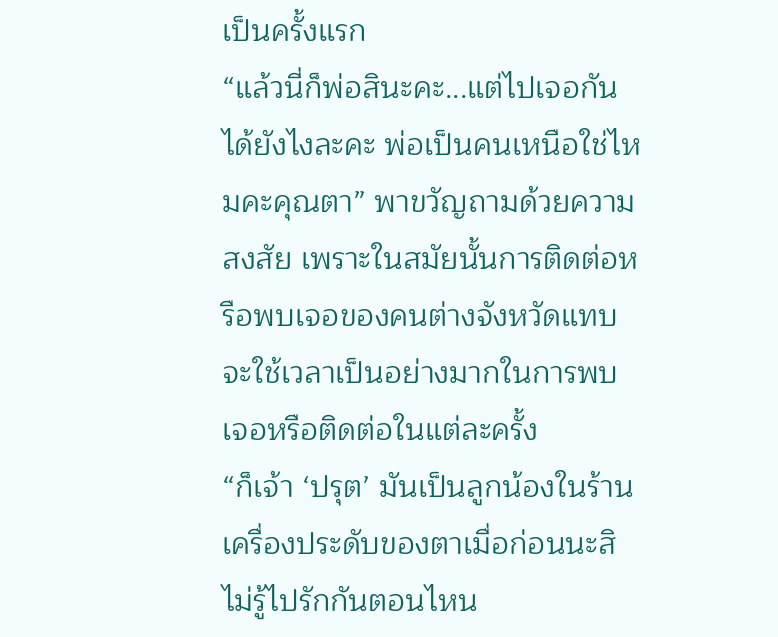เป็นครั้งแรก
“แล้วนี่ก็พ่อสินะคะ...แต่ไปเจอกันได้ยังไงละคะ พ่อเป็นคนเหนือใช่ไหมคะคุณตา” พาขวัญถามด้วยความสงสัย เพราะในสมัยนั้นการติดต่อหรือพบเจอของคนต่างจังหวัดแทบจะใช้เวลาเป็นอย่างมากในการพบเจอหรือติดต่อในแต่ละครั้ง
“ก็เจ้า ‘ปรุต’ มันเป็นลูกน้องในร้านเครื่องประดับของตาเมื่อก่อนนะสิ ไม่รู้ไปรักกันตอนไหน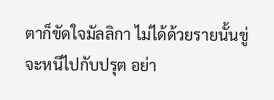ตาก็ขัดใจมัลลิกา ไม่ได้ด้วยรายนั้นขู่จะหนีไปกับปรุต อย่า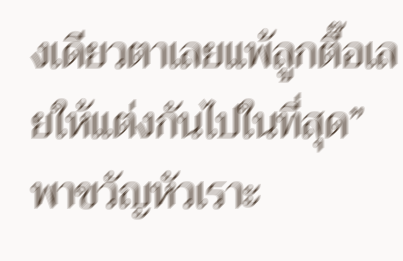งเดียวตาเลยแพ้ลูกตื๊อเลยให้แต่งกันไปในที่สุด” พาขวัญหัวเราะ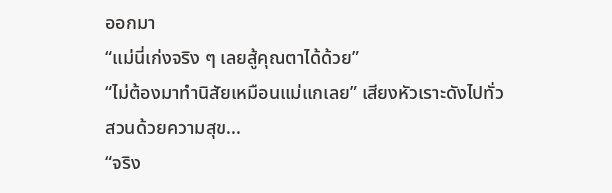ออกมา
“แม่นี่เก่งจริง ๆ เลยสู้คุณตาได้ด้วย”
“ไม่ต้องมาทำนิสัยเหมือนแม่แกเลย” เสียงหัวเราะดังไปทั่วสวนด้วยความสุข...
“จริง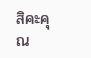สิคะคุณ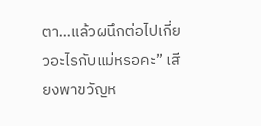ตา...แล้วผนึกต่อไปเกี่ยวอะไรกับแม่หรอคะ” เสียงพาขวัญห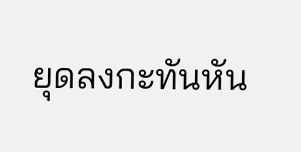ยุดลงกะทันหัน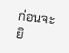ก่อนจะยิ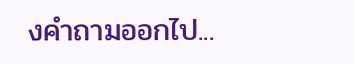งคำถามออกไป...